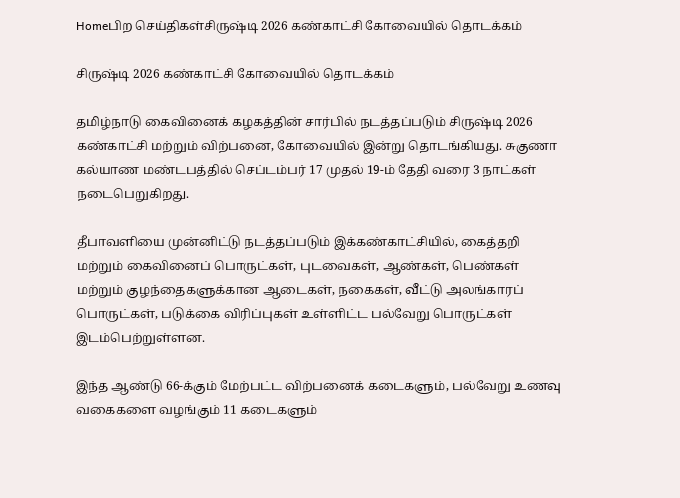Homeபிற செய்திகள்சிருஷ்டி 2026 கண்காட்சி கோவையில் தொடக்கம்

சிருஷ்டி 2026 கண்காட்சி கோவையில் தொடக்கம்

தமிழ்நாடு கைவினைக் கழகத்தின் சார்பில் நடத்தப்படும் சிருஷ்டி 2026 கண்காட்சி மற்றும் விற்பனை, கோவையில் இன்று தொடங்கியது. சுகுணா கல்யாண மண்டபத்தில் செப்டம்பர் 17 முதல் 19-ம் தேதி வரை 3 நாட்கள் நடைபெறுகிறது.

தீபாவளியை முன்னிட்டு நடத்தப்படும் இக்கண்காட்சியில், கைத்தறி மற்றும் கைவினைப் பொருட்கள், புடவைகள், ஆண்கள், பெண்கள் மற்றும் குழந்தைகளுக்கான ஆடைகள், நகைகள், வீட்டு அலங்காரப் பொருட்கள், படுக்கை விரிப்புகள் உள்ளிட்ட பல்வேறு பொருட்கள் இடம்பெற்றுள்ளன.

இந்த ஆண்டு 66-க்கும் மேற்பட்ட விற்பனைக் கடைகளும், பல்வேறு உணவு வகைகளை வழங்கும் 11 கடைகளும்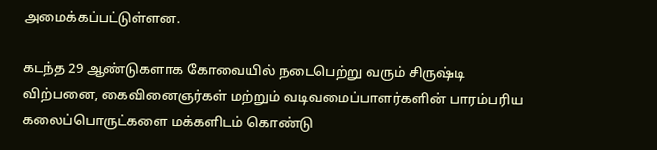அமைக்கப்பட்டுள்ளன.

கடந்த 29 ஆண்டுகளாக கோவையில் நடைபெற்று வரும் சிருஷ்டி விற்பனை, கைவினைஞர்கள் மற்றும் வடிவமைப்பாளர்களின் பாரம்பரிய கலைப்பொருட்களை மக்களிடம் கொண்டு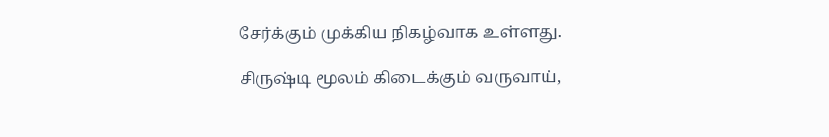சேர்க்கும் முக்கிய நிகழ்வாக உள்ளது.

சிருஷ்டி மூலம் கிடைக்கும் வருவாய்,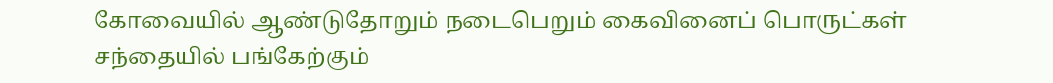கோவையில் ஆண்டுதோறும் நடைபெறும் கைவினைப் பொருட்கள் சந்தையில் பங்கேற்கும்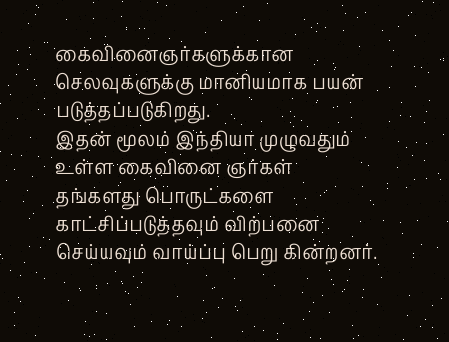கைவினைஞர்களுக்கான செலவுகளுக்கு மானியமாக பயன் படுத்தப்படுகிறது.
இதன் மூலம் இந்தியா முழுவதும் உள்ள கைவினை ஞர்கள் தங்களது பொருட்களை காட்சிப்படுத்தவும் விற்பனை செய்யவும் வாய்ப்பு பெறு கின்றனர்.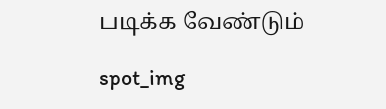படிக்க வேண்டும்

spot_img